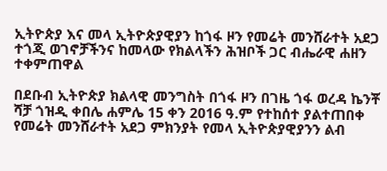ኢትዮጵያ እና መላ ኢትዮጵያዊያን ከጎፋ ዞን የመሬት መንሸራተት አደጋ ተጎጂ ወገኖቻችንና ከመላው የክልላችን ሕዝቦች ጋር ብሔራዊ ሐዘን ተቀምጠዋል

በደቡብ ኢትዮጵያ ክልላዊ መንግስት በጎፋ ዞን በገዜ ጎፋ ወረዳ ኬንቾ ሻቻ ጎዝዲ ቀበሌ ሐምሌ 15 ቀን 2016 ዓ.ም የተከሰተ ያልተጠበቀ የመሬት መንሸራተት አደጋ ምክንያት የመላ ኢትዮጵያዊያንን ልብ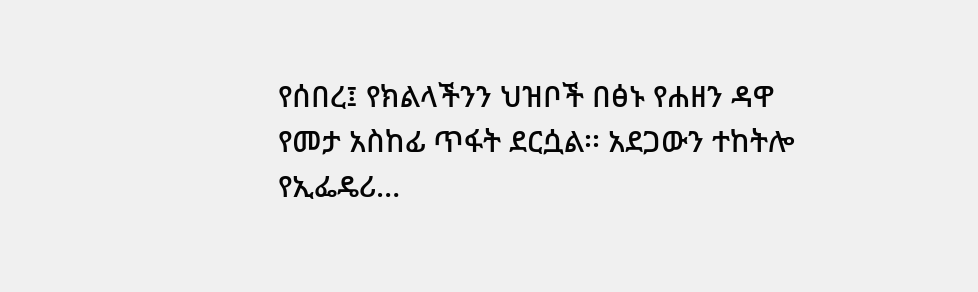የሰበረ፤ የክልላችንን ህዝቦች በፅኑ የሐዘን ዳዋ የመታ አስከፊ ጥፋት ደርሷል፡፡ አደጋውን ተከትሎ የኢፌዴሪ…